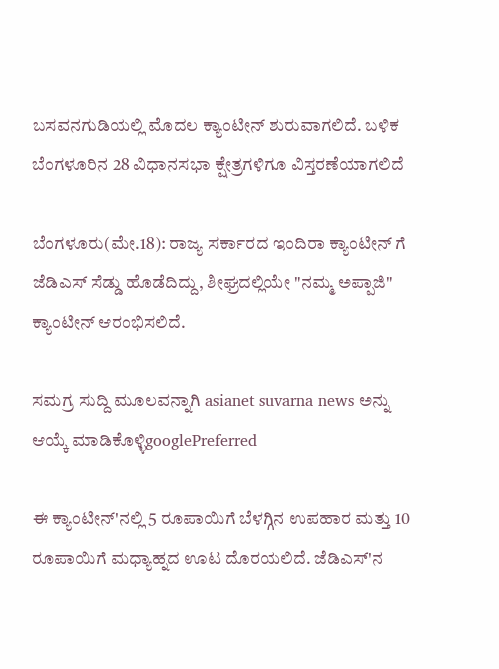ಬಸವನಗುಡಿಯಲ್ಲಿ ಮೊದಲ ಕ್ಯಾಂಟೀನ್ ಶುರುವಾಗಲಿದೆ. ಬಳಿಕ ಬೆಂಗಳೂರಿನ 28 ವಿಧಾನಸಭಾ ಕ್ಷೇತ್ರಗಳಿಗೂ ವಿಸ್ತರಣೆಯಾಗಲಿದೆ

ಬೆಂಗಳೂರು(ಮೇ.18): ರಾಜ್ಯ ಸರ್ಕಾರದ ಇಂದಿರಾ ಕ್ಯಾಂಟೀನ್ ಗೆ ಜೆಡಿಎಸ್ ಸೆಡ್ಡು ಹೊಡೆದಿದ್ದು, ಶೀಘ್ರದಲ್ಲಿಯೇ "ನಮ್ಮ ಅಪ್ಪಾಜಿ" ಕ್ಯಾಂಟೀನ್ ಆರಂಭಿಸಲಿದೆ.

ಸಮಗ್ರ ಸುದ್ದಿ ಮೂಲವನ್ನಾಗಿ asianet suvarna news ಅನ್ನು ಆಯ್ಕೆ ಮಾಡಿಕೊಳ್ಳಿgooglePreferred

ಈ ಕ್ಯಾಂಟೀನ್'ನಲ್ಲಿ 5 ರೂಪಾಯಿಗೆ ಬೆಳಗ್ಗಿನ ಉಪಹಾರ ಮತ್ತು 10 ರೂಪಾಯಿಗೆ ಮಧ್ಯಾಹ್ನದ ಊಟ ದೊರಯಲಿದೆ. ಜೆಡಿಎಸ್'ನ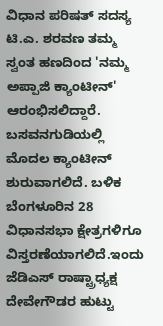ವಿಧಾನ ಪರಿಷತ್ ಸದಸ್ಯ ಟಿ.ಎ. ಶರವಣ ತಮ್ಮ ಸ್ವಂತ ಹಣದಿಂದ 'ನಮ್ಮ ಅಪ್ಪಾಜಿ ಕ್ಯಾಂಟೀನ್' ಆರಂಭಿಸಲಿದ್ದಾರೆ. ಬಸವನಗುಡಿಯಲ್ಲಿ ಮೊದಲ ಕ್ಯಾಂಟೀನ್ ಶುರುವಾಗಲಿದೆ. ಬಳಿಕ ಬೆಂಗಳೂರಿನ 28 ವಿಧಾನಸಭಾ ಕ್ಷೇತ್ರಗಳಿಗೂ ವಿಸ್ತರಣೆಯಾಗಲಿದೆ.ಇಂದು ಜೆಡಿಎಸ್ ರಾಷ್ಟ್ರಾಧ್ಯಕ್ಷ ದೇವೇಗೌಡರ ಹುಟ್ಟು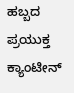ಹಬ್ಬದ ಪ್ರಯುಕ್ತ ಕ್ಯಾಂಟೀನ್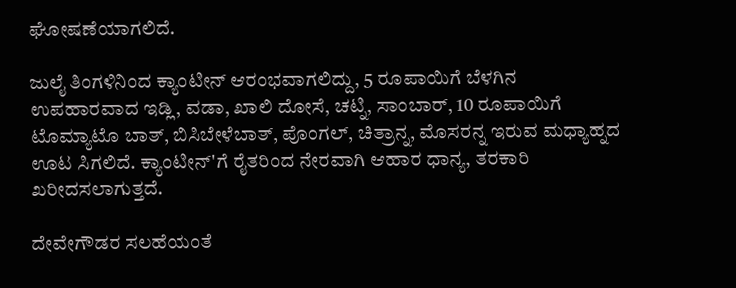ಘೋಷಣೆಯಾಗಲಿದೆ.

ಜುಲೈ ತಿಂಗಳಿನಿಂದ ಕ್ಯಾಂಟೀನ್ ಆರಂಭವಾಗಲಿದ್ದು, 5 ರೂಪಾಯಿಗೆ ಬೆಳಗಿನ ಉಪಹಾರವಾದ ಇಡ್ಲಿ, ವಡಾ, ಖಾಲಿ ದೋಸೆ, ಚಟ್ನಿ, ಸಾಂಬಾರ್, 10 ರೂಪಾಯಿಗೆ ಟೊಮ್ಯಾಟೊ ಬಾತ್, ಬಿಸಿಬೇಳೆಬಾತ್, ಪೊಂಗಲ್, ಚಿತ್ರಾನ್ನ, ಮೊಸರನ್ನ ಇರುವ ಮಧ್ಯಾಹ್ನದ ಊಟ ಸಿಗಲಿದೆ. ಕ್ಯಾಂಟೀನ್'ಗೆ ರೈತರಿಂದ ನೇರವಾಗಿ ಆಹಾರ ಧಾನ್ಯ, ತರಕಾರಿ ಖರೀದಸಲಾಗುತ್ತದೆ.

ದೇವೇಗೌಡರ ಸಲಹೆಯಂತೆ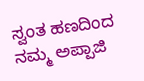ಸ್ವಂತ ಹಣದಿಂದ ನಮ್ಮ ಅಪ್ಪಾಜಿ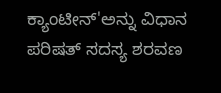ಕ್ಯಾಂಟೀನ್'ಅನ್ನು ವಿಧಾನ ಪರಿಷತ್ ಸದಸ್ಯ ಶರವಣ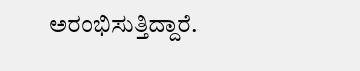ಅರಂಭಿಸುತ್ತಿದ್ದಾರೆ.